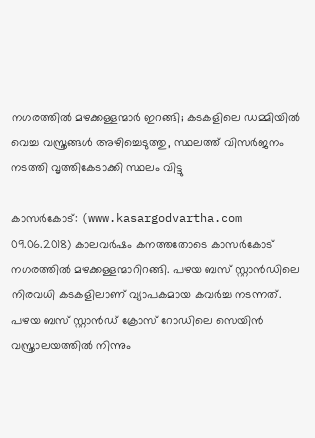നഗരത്തില്‍ മഴക്കള്ളന്മാര്‍ ഇറങ്ങി; കടകളിലെ ഡമ്മിയില്‍ വെച്ച വസ്ത്രങ്ങള്‍ അഴിച്ചെടുത്തു, സ്ഥലത്ത് വിസര്‍ജനം നടത്തി വൃത്തികേടാക്കി സ്ഥലം വിട്ടു

കാസര്‍കോട്: (www.kasargodvartha.com 09.06.2018) കാലവര്‍ഷം കനത്തതോടെ കാസര്‍കോട് നഗരത്തില്‍ മഴക്കള്ളന്മാറിറങ്ങി. പഴയ ബസ് സ്റ്റാന്‍ഡിലെ നിരവധി കടകളിലാണ് വ്യാപകമായ കവര്‍ച്ച നടന്നത്. പഴയ ബസ് സ്റ്റാന്‍ഡ് ക്രോസ് റോഡിലെ സെയിന്‍ വസ്ത്രാലയത്തില്‍ നിന്നും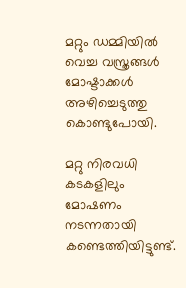മറ്റും ഡമ്മിയില്‍ വെച്ച വസ്ത്രങ്ങള്‍ മോഷ്ടാക്കള്‍ അഴിച്ചെടുത്തു കൊണ്ടുപോയി.

മറ്റു നിരവധി കടകളിലും മോഷണം നടന്നതായി കണ്ടെത്തിയിട്ടുണ്ട്.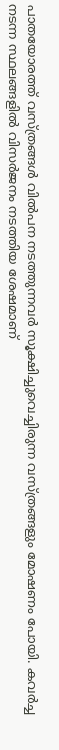പാതയോരത്ത് വസ്ത്രങ്ങള്‍ വില്‍പന നടത്തുന്നവര്‍ സൂക്ഷിച്ചുവെച്ചിരുന്ന വസ്ത്രങ്ങളും മോഷണം പോയി. കവര്‍ച്ച നടന്ന സ്ഥലങ്ങളില്‍ വിസര്‍ജനം നടത്തിയ ശേഷമാണ്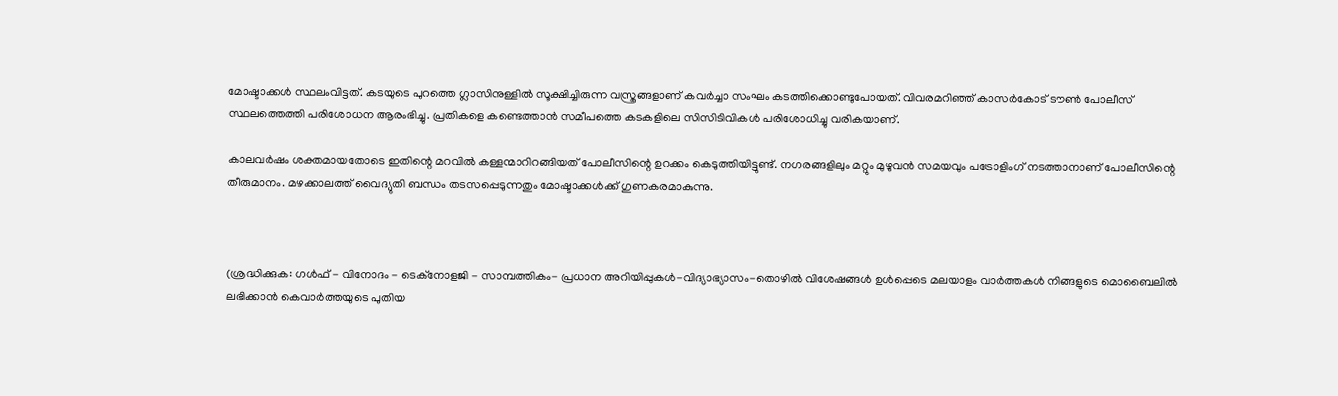മോഷ്ടാക്കള്‍ സ്ഥലംവിട്ടത്. കടയുടെ പുറത്തെ ഗ്ലാസിനുള്ളില്‍ സൂക്ഷിച്ചിരുന്ന വസ്ത്രങ്ങളാണ് കവര്‍ച്ചാ സംഘം കടത്തിക്കൊണ്ടുപോയത്. വിവരമറിഞ്ഞ് കാസര്‍കോട് ടൗണ്‍ പോലീസ് സ്ഥലത്തെത്തി പരിശോധന ആരംഭിച്ചു. പ്രതികളെ കണ്ടെത്താന്‍ സമീപത്തെ കടകളിലെ സിസിടിവികള്‍ പരിശോധിച്ചു വരികയാണ്.

കാലവര്‍ഷം ശക്തമായതോടെ ഇതിന്റെ മറവില്‍ കള്ളന്മാറിറങ്ങിയത് പോലീസിന്റെ ഉറക്കം കെടുത്തിയിട്ടുണ്ട്. നഗരങ്ങളിലും മറ്റും മുഴുവന്‍ സമയവും പട്രോളിംഗ് നടത്താനാണ് പോലീസിന്റെ തീരുമാനം. മഴക്കാലത്ത് വൈദ്യുതി ബന്ധം തടസപ്പെടുന്നതും മോഷ്ടാക്കള്‍ക്ക് ഗുണകരമാകുന്നു.



(ശ്രദ്ധിക്കുക: ഗൾഫ് - വിനോദം - ടെക്നോളജി - സാമ്പത്തികം- പ്രധാന അറിയിപ്പുകൾ-വിദ്യാഭ്യാസം-തൊഴിൽ വിശേഷങ്ങൾ ഉൾപ്പെടെ മലയാളം വാർത്തകൾ നിങ്ങളുടെ മൊബൈലിൽ ലഭിക്കാൻ കെവാർത്തയുടെ പുതിയ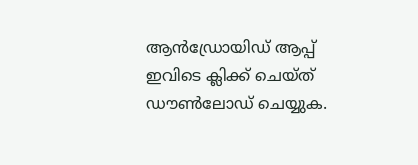ആൻഡ്രോയിഡ് ആപ്പ് ഇവിടെ ക്ലിക്ക് ചെയ്ത് ഡൗൺലോഡ് ചെയ്യുക.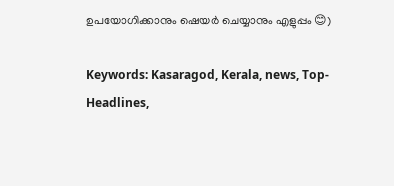ഉപയോഗിക്കാനും ഷെയർ ചെയ്യാനും എളുപ്പം 😊)

Keywords: Kasaragod, Kerala, news, Top-Headlines,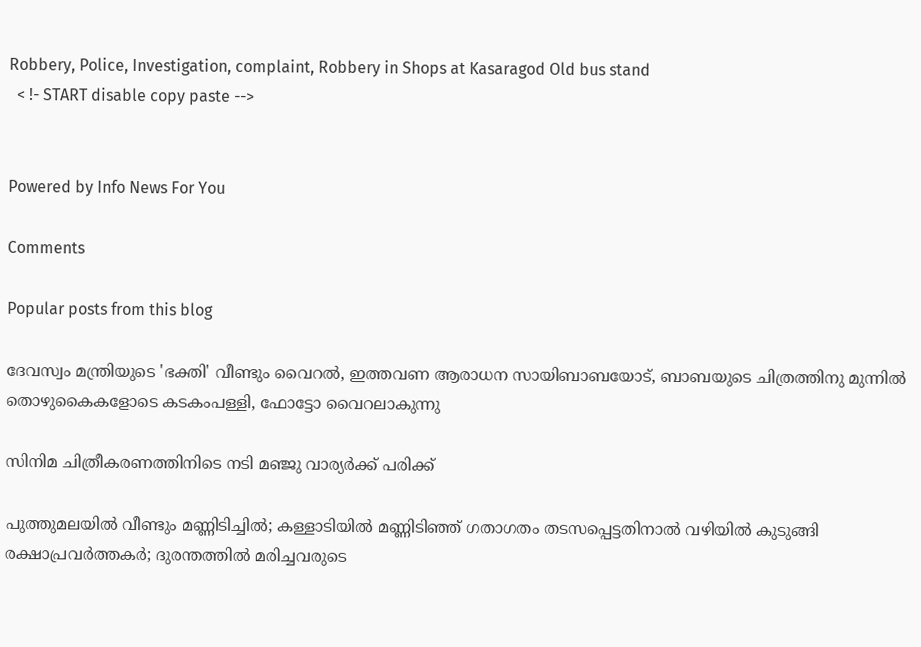Robbery, Police, Investigation, complaint, Robbery in Shops at Kasaragod Old bus stand
  < !- START disable copy paste -->


Powered by Info News For You

Comments

Popular posts from this blog

ദേവസ്വം മന്ത്രിയുടെ 'ഭക്തി' വീണ്ടും വൈറല്‍, ഇത്തവണ ആരാധന സായിബാബയോട്, ബാബയുടെ ചിത്രത്തിനു മുന്നില്‍ തൊഴുകൈകളോടെ കടകംപള്ളി, ഫോട്ടോ വൈറലാകുന്നു

സിനിമ ചിത്രീകരണത്തിനിടെ നടി മഞ്ജു വാര്യര്‍ക്ക് പരിക്ക്

പുത്തുമലയില്‍ വീണ്ടും മണ്ണിടിച്ചില്‍; കള്ളാടിയില്‍ മണ്ണിടിഞ്ഞ് ഗതാഗതം തടസപ്പെട്ടതിനാല്‍ വഴിയില്‍ കുടുങ്ങി രക്ഷാപ്രവര്‍ത്തകര്‍; ദുരന്തത്തില്‍ മരിച്ചവരുടെ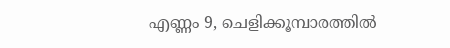എണ്ണം 9, ചെളിക്കൂമ്പാരത്തില്‍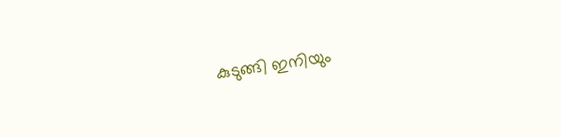കുടുങ്ങി ഇനിയും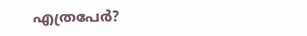എത്രപേര്‍?